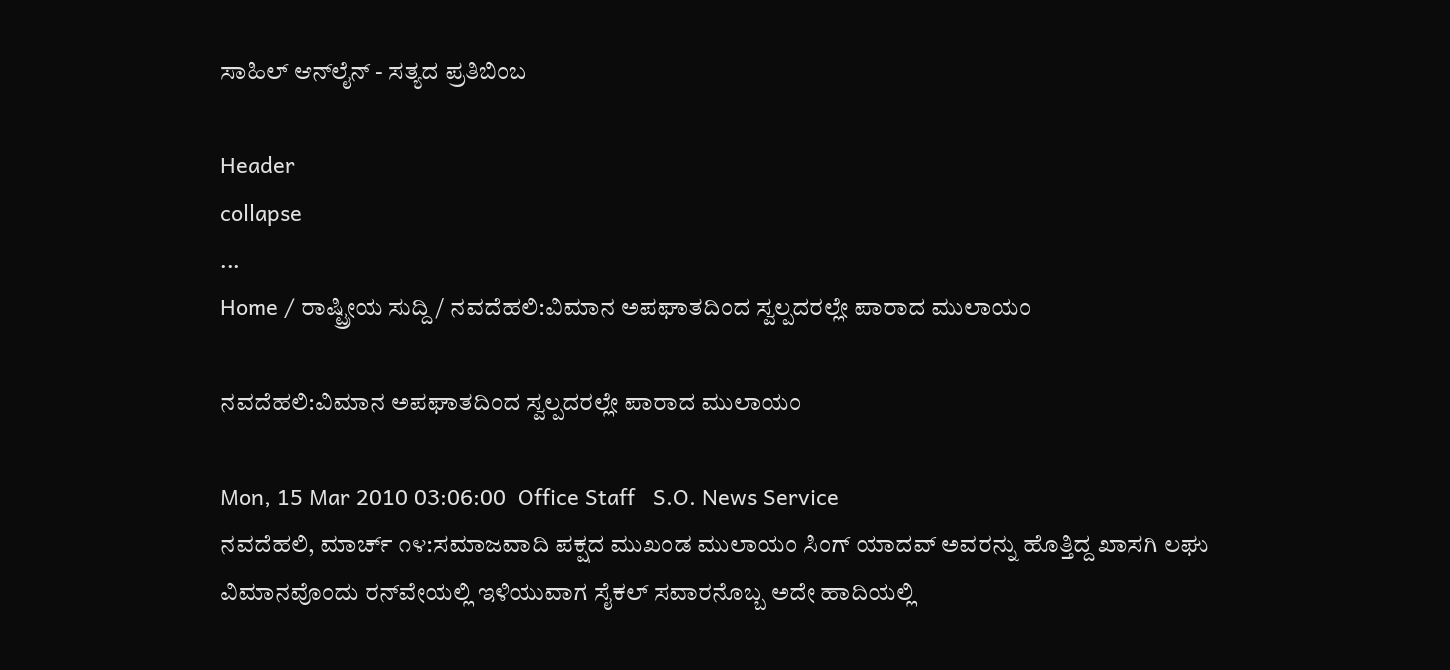ಸಾಹಿಲ್ ಆನ್‌ಲೈನ್ - ಸತ್ಯದ ಪ್ರತಿಬಿಂಬ

Header
collapse
...
Home / ರಾಷ್ಟ್ರೀಯ ಸುದ್ದಿ / ನವದೆಹಲಿ:ವಿಮಾನ ಅಪಘಾತದಿಂದ ಸ್ವಲ್ಪದರಲ್ಲೇ ಪಾರಾದ ಮುಲಾಯಂ

ನವದೆಹಲಿ:ವಿಮಾನ ಅಪಘಾತದಿಂದ ಸ್ವಲ್ಪದರಲ್ಲೇ ಪಾರಾದ ಮುಲಾಯಂ

Mon, 15 Mar 2010 03:06:00  Office Staff   S.O. News Service
ನವದೆಹಲಿ, ಮಾರ್ಚ್ ೧೪:ಸಮಾಜವಾದಿ ಪಕ್ಷದ ಮುಖಂಡ ಮುಲಾಯಂ ಸಿಂಗ್ ಯಾದವ್ ಅವರನ್ನು ಹೊತ್ತಿದ್ದ ಖಾಸಗಿ ಲಘು ವಿಮಾನವೊಂದು ರನ್‌ವೇಯಲ್ಲಿ ಇಳಿಯುವಾಗ ಸೈಕಲ್ ಸವಾರನೊಬ್ಬ ಅದೇ ಹಾದಿಯಲ್ಲಿ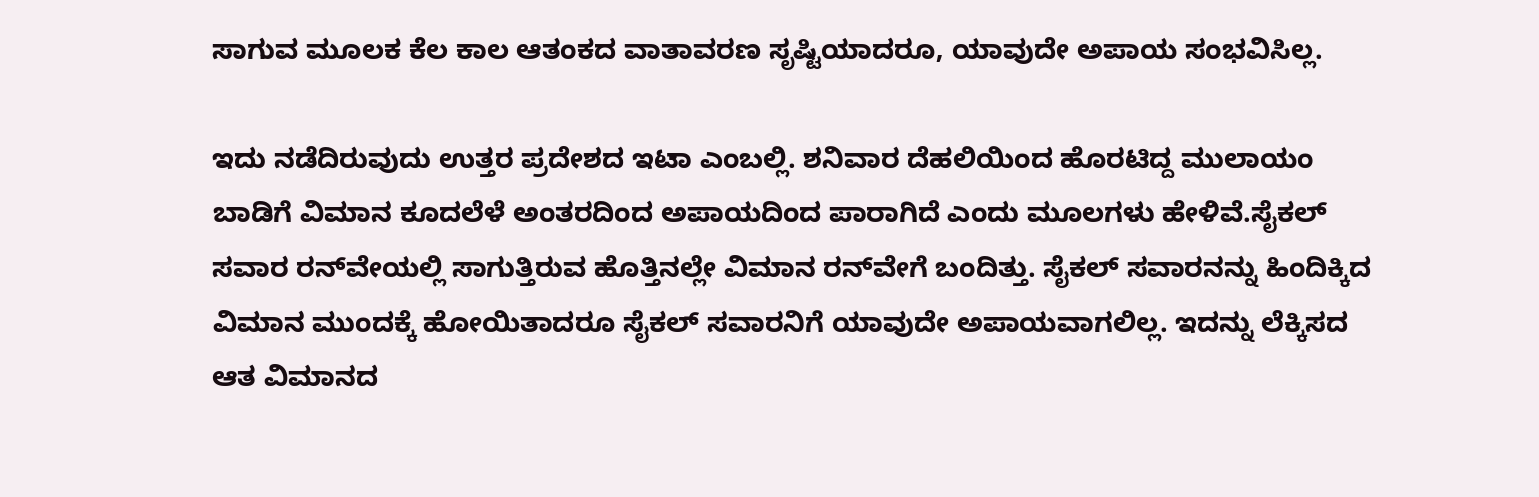ಸಾಗುವ ಮೂಲಕ ಕೆಲ ಕಾಲ ಆತಂಕದ ವಾತಾವರಣ ಸೃಷ್ಟಿಯಾದರೂ, ಯಾವುದೇ ಅಪಾಯ ಸಂಭವಿಸಿಲ್ಲ.

ಇದು ನಡೆದಿರುವುದು ಉತ್ತರ ಪ್ರದೇಶದ ಇಟಾ ಎಂಬಲ್ಲಿ. ಶನಿವಾರ ದೆಹಲಿಯಿಂದ ಹೊರಟಿದ್ದ ಮುಲಾಯಂ ಬಾಡಿಗೆ ವಿಮಾನ ಕೂದಲೆಳೆ ಅಂತರದಿಂದ ಅಪಾಯದಿಂದ ಪಾರಾಗಿದೆ ಎಂದು ಮೂಲಗಳು ಹೇಳಿವೆ.ಸೈಕಲ್ ಸವಾರ ರನ್‌ವೇಯಲ್ಲಿ ಸಾಗುತ್ತಿರುವ ಹೊತ್ತಿನಲ್ಲೇ ವಿಮಾನ ರನ್‌ವೇಗೆ ಬಂದಿತ್ತು. ಸೈಕಲ್ ಸವಾರನನ್ನು ಹಿಂದಿಕ್ಕಿದ ವಿಮಾನ ಮುಂದಕ್ಕೆ ಹೋಯಿತಾದರೂ ಸೈಕಲ್ ಸವಾರನಿಗೆ ಯಾವುದೇ ಅಪಾಯವಾಗಲಿಲ್ಲ. ಇದನ್ನು ಲೆಕ್ಕಿಸದ ಆತ ವಿಮಾನದ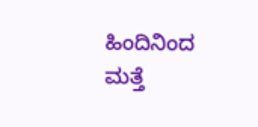ಹಿಂದಿನಿಂದ ಮತ್ತೆ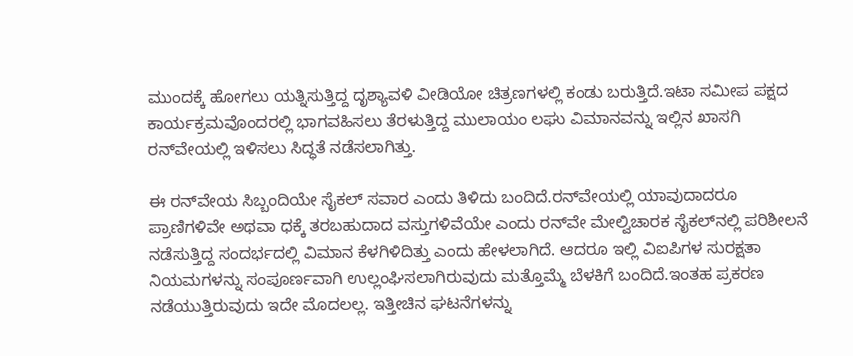ಮುಂದಕ್ಕೆ ಹೋಗಲು ಯತ್ನಿಸುತ್ತಿದ್ದ ದೃಶ್ಯಾವಳಿ ವೀಡಿಯೋ ಚಿತ್ರಣಗಳಲ್ಲಿ ಕಂಡು ಬರುತ್ತಿದೆ.ಇಟಾ ಸಮೀಪ ಪಕ್ಷದ ಕಾರ್ಯಕ್ರಮವೊಂದರಲ್ಲಿ ಭಾಗವಹಿಸಲು ತೆರಳುತ್ತಿದ್ದ ಮುಲಾಯಂ ಲಘು ವಿಮಾನವನ್ನು ಇಲ್ಲಿನ ಖಾಸಗಿ ರನ್‌ವೇಯಲ್ಲಿ ಇಳಿಸಲು ಸಿದ್ಧತೆ ನಡೆಸಲಾಗಿತ್ತು.

ಈ ರನ್‌ವೇಯ ಸಿಬ್ಬಂದಿಯೇ ಸೈಕಲ್ ಸವಾರ ಎಂದು ತಿಳಿದು ಬಂದಿದೆ.ರನ್‌ವೇಯಲ್ಲಿ ಯಾವುದಾದರೂ ಪ್ರಾಣಿಗಳಿವೇ ಅಥವಾ ಧಕ್ಕೆ ತರಬಹುದಾದ ವಸ್ತುಗಳಿವೆಯೇ ಎಂದು ರನ್‌ವೇ ಮೇಲ್ವಿಚಾರಕ ಸೈಕಲ್‌ನಲ್ಲಿ ಪರಿಶೀಲನೆ ನಡೆಸುತ್ತಿದ್ದ ಸಂದರ್ಭದಲ್ಲಿ ವಿಮಾನ ಕೆಳಗಿಳಿದಿತ್ತು ಎಂದು ಹೇಳಲಾಗಿದೆ. ಆದರೂ ಇಲ್ಲಿ ವಿಐಪಿಗಳ ಸುರಕ್ಷತಾ ನಿಯಮಗಳನ್ನು ಸಂಪೂರ್ಣವಾಗಿ ಉಲ್ಲಂಘಿಸಲಾಗಿರುವುದು ಮತ್ತೊಮ್ಮೆ ಬೆಳಕಿಗೆ ಬಂದಿದೆ.ಇಂತಹ ಪ್ರಕರಣ ನಡೆಯುತ್ತಿರುವುದು ಇದೇ ಮೊದಲಲ್ಲ. ಇತ್ತೀಚಿನ ಘಟನೆಗಳನ್ನು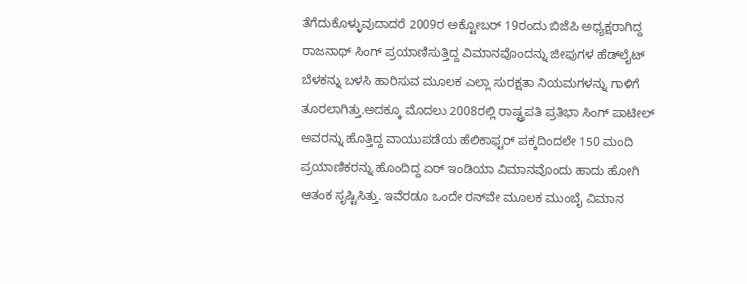ತೆಗೆದುಕೊಳ್ಳುವುದಾದರೆ 2009ರ ಅಕ್ಟೋಬರ್ 19ರಂದು ಬಿಜೆಪಿ ಅಧ್ಯಕ್ಷರಾಗಿದ್ದ ರಾಜನಾಥ್ ಸಿಂಗ್ ಪ್ರಯಾಣಿಸುತ್ತಿದ್ದ ವಿಮಾನವೊಂದನ್ನು ಜೀಪುಗಳ ಹೆಡ್‌ಲೈಟ್ ಬೆಳಕನ್ನು ಬಳಸಿ ಹಾರಿಸುವ ಮೂಲಕ ಎಲ್ಲಾ ಸುರಕ್ಷತಾ ನಿಯಮಗಳನ್ನು ಗಾಳಿಗೆ ತೂರಲಾಗಿತ್ತು.ಅದಕ್ಕೂ ಮೊದಲು 2008ರಲ್ಲಿ ರಾಷ್ಟ್ರಪತಿ ಪ್ರತಿಭಾ ಸಿಂಗ್ ಪಾಟೀಲ್ ಅವರನ್ನು ಹೊತ್ತಿದ್ದ ವಾಯುಪಡೆಯ ಹೆಲಿಕಾಫ್ಟರ್ ಪಕ್ಕದಿಂದಲೇ 150 ಮಂದಿ ಪ್ರಯಾಣಿಕರನ್ನು ಹೊಂದಿದ್ದ ಏರ್ ಇಂಡಿಯಾ ವಿಮಾನವೊಂದು ಹಾದು ಹೋಗಿ ಆತಂಕ ಸೃಷ್ಟಿಸಿತ್ತು. ಇವೆರಡೂ ಒಂದೇ ರನ್‌ವೇ ಮೂಲಕ ಮುಂಬೈ ವಿಮಾನ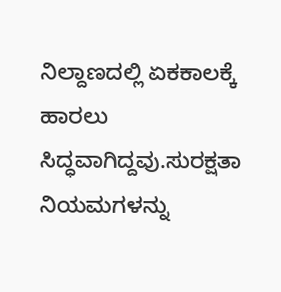ನಿಲ್ದಾಣದಲ್ಲಿ ಏಕಕಾಲಕ್ಕೆ ಹಾರಲು ಸಿದ್ಧವಾಗಿದ್ದವು.ಸುರಕ್ಷತಾ ನಿಯಮಗಳನ್ನು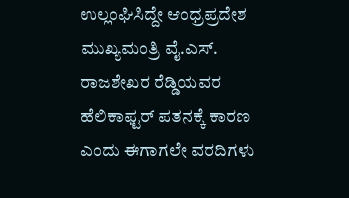ಉಲ್ಲಂಘಿಸಿದ್ದೇ ಆಂಧ್ರಪ್ರದೇಶ ಮುಖ್ಯಮಂತ್ರಿ ವೈ.ಎಸ್. ರಾಜಶೇಖರ ರೆಡ್ಡಿಯವರ ಹೆಲಿಕಾಫ್ಟರ್ ಪತನಕ್ಕೆ ಕಾರಣ ಎಂದು ಈಗಾಗಲೇ ವರದಿಗಳು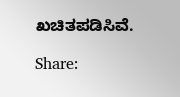ಖಚಿತಪಡಿಸಿವೆ.

Share: